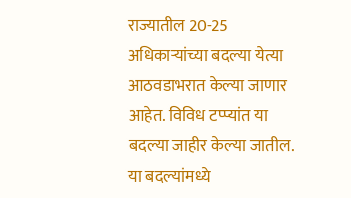राज्यातील 20-25 अधिकाऱ्यांच्या बदल्या येत्या आठवडाभरात केल्या जाणार आहेत. विविध टप्प्यांत या बदल्या जाहीर केल्या जातील. या बदल्यांमध्ये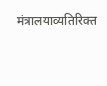मंत्रालयाव्यतिरिक्त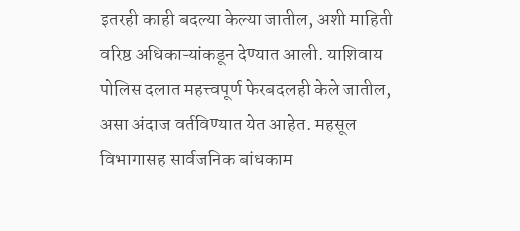इतरही काही बदल्या केल्या जातील, अशी माहिती वरिष्ठ अधिकाऱ्यांकडून देण्यात आली. याशिवाय पोलिस दलात महत्त्वपूर्ण फेरबदलही केले जातील, असा अंदाज वर्तविण्यात येत आहेत. महसूल विभागासह सार्वजनिक बांधकाम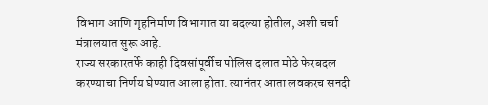विभाग आणि गृहनिर्माण विभागात या बदल्या होतील, अशी चर्चा मंत्रालयात सुरू आहे.
राज्य सरकारतर्फे काही दिवसांपूर्वीच पोलिस दलात मोठे फेरबदल करण्याचा निर्णय घेण्यात आला होता. त्यानंतर आता लवकरच सनदी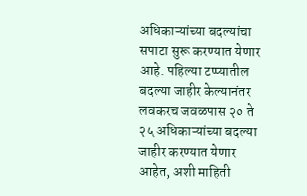अधिकाऱ्यांच्या बदल्यांचा सपाटा सुरू करण्यात येणार आहे. पहिल्या टप्प्यातील बदल्या जाहीर केल्यानंतर लवकरच जवळपास २० ते २५ अधिकाऱ्यांच्या बदल्या जाहीर करण्यात येणार आहेत, अशी माहिती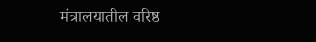मंत्रालयातील वरिष्ठ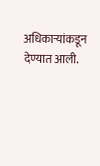अधिकाऱ्यांकडून देण्यात आली.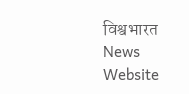विश्वभारत News Website